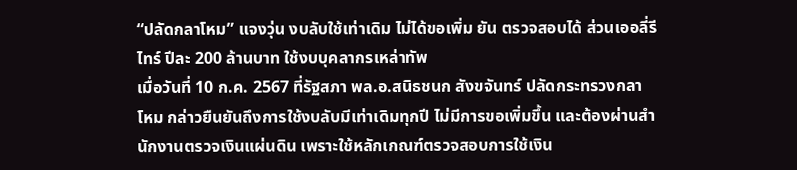“ปลัดกลาโหม” แจงวุ่น งบลับใช้เท่าเดิม ไม่ได้ขอเพิ่ม ยัน ตรวจสอบได้ ส่วนเออลี่รีไทร์ ปีละ 200 ล้านบาท ใช้งบบุคลากรเหล่าทัพ
เมื่อวันที่ 10 ก.ค. 2567 ที่รัฐสภา พล.อ.สนิธชนก สังขจันทร์ ปลัดกระทรวงกลาโหม กล่าวยืนยันถึงการใช้งบลับมีเท่าเดิมทุกปี ไม่มีการขอเพิ่มขึ้น และต้องผ่านสำนักงานตรวจเงินแผ่นดิน เพราะใช้หลักเกณฑ์ตรวจสอบการใช้เงิน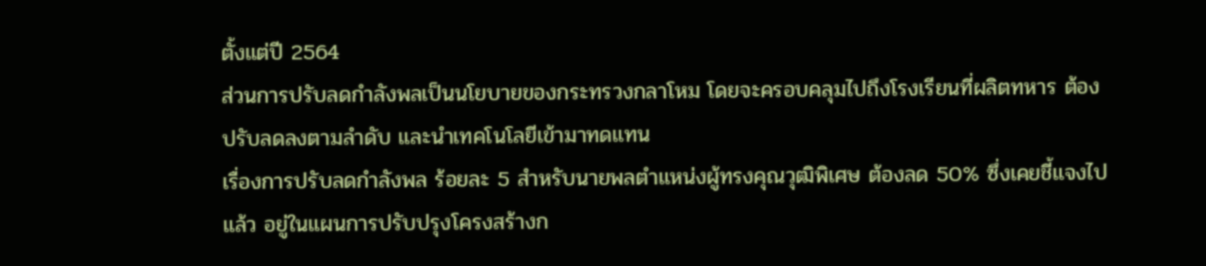ตั้งแต่ปี 2564
ส่วนการปรับลดกำลังพลเป็นนโยบายของกระทรวงกลาโหม โดยจะครอบคลุมไปถึงโรงเรียนที่ผลิตทหาร ต้องปรับลดลงตามลำดับ และนำเทคโนโลยีเข้ามาทดแทน
เรื่องการปรับลดกำลังพล ร้อยละ 5 สำหรับนายพลตำแหน่งผู้ทรงคุณวุฒิพิเศษ ต้องลด 50% ซึ่งเคยชี้แจงไปแล้ว อยู่ในแผนการปรับปรุงโครงสร้างก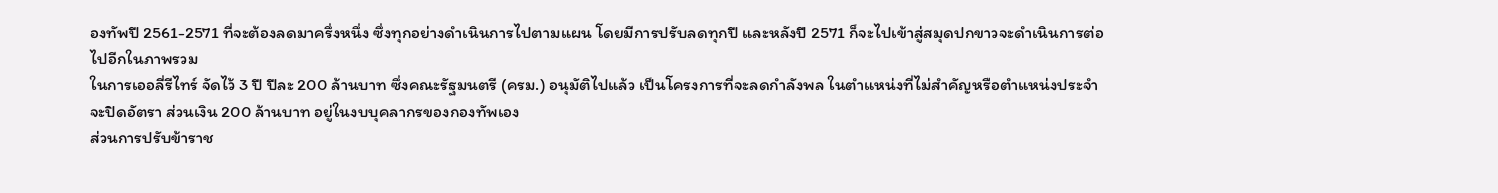องทัพปี 2561-2571 ที่จะต้องลดมาครึ่งหนึ่ง ซึ่งทุกอย่างดำเนินการไปตามแผน โดยมีการปรับลดทุกปี และหลังปี 2571 ก็จะไปเข้าสู่สมุดปกขาวจะดำเนินการต่อไปอีกในภาพรวม
ในการเออลี่รีไทร์ จัดไว้ 3 ปี ปีละ 200 ล้านบาท ซึ่งคณะรัฐมนตรี (ครม.) อนุมัติไปแล้ว เป็นโครงการที่จะลดกำลังพล ในตำแหน่งที่ไม่สำคัญหรือตำแหน่งประจำจะปิดอัตรา ส่วนเงิน 200 ล้านบาท อยู่ในงบบุคลากรของกองทัพเอง
ส่วนการปรับข้าราช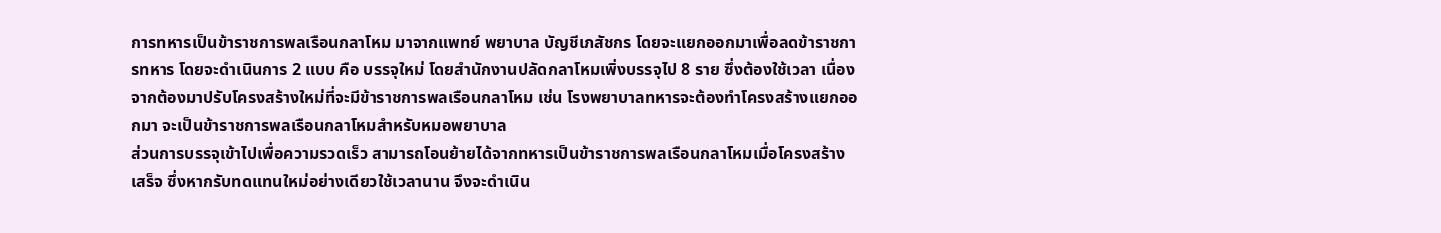การทหารเป็นข้าราชการพลเรือนกลาโหม มาจากแพทย์ พยาบาล บัญชีเภสัชกร โดยจะแยกออกมาเพื่อลดข้าราชการทหาร โดยจะดำเนินการ 2 แบบ คือ บรรจุใหม่ โดยสำนักงานปลัดกลาโหมเพิ่งบรรจุไป 8 ราย ซึ่งต้องใช้เวลา เนื่องจากต้องมาปรับโครงสร้างใหม่ที่จะมีข้าราชการพลเรือนกลาโหม เช่น โรงพยาบาลทหารจะต้องทำโครงสร้างแยกออกมา จะเป็นข้าราชการพลเรือนกลาโหมสำหรับหมอพยาบาล
ส่วนการบรรจุเข้าไปเพื่อความรวดเร็ว สามารถโอนย้ายได้จากทหารเป็นข้าราชการพลเรือนกลาโหมเมื่อโครงสร้างเสร็จ ซึ่งหากรับทดแทนใหม่อย่างเดียวใช้เวลานาน จึงจะดำเนิน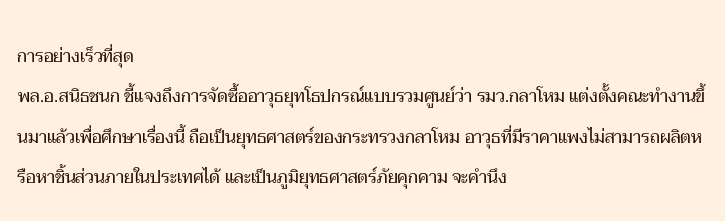การอย่างเร็วที่สุด
พล.อ.สนิธชนก ชี้แจงถึงการจัดซื้ออาวุธยุทโธปกรณ์แบบรวมศูนย์ว่า รมว.กลาโหม แต่งตั้งคณะทำงานขึ้นมาแล้วเพื่อศึกษาเรื่องนี้ ถือเป็นยุทธศาสตร์ของกระทรวงกลาโหม อาวุธที่มีราคาแพงไม่สามารถผลิตหรือหาชิ้นส่วนภายในประเทศได้ และเป็นภูมิยุทธศาสตร์ภัยคุกคาม จะคำนึง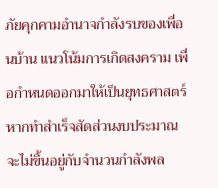ภัยคุกคามอำนาจกำลังรบของเพื่อนบ้าน แนวโน้มการเกิดสงคราม เพื่อกำหนดออกมาให้เป็นยุทธศาสตร์
หากทำสำเร็จสัดส่วนงบประมาณจะไม่ขึ้นอยู่กับจำนวนกำลังพล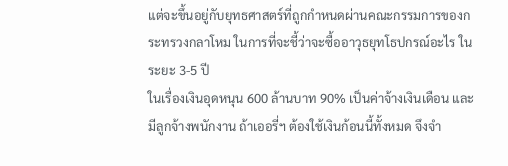แต่จะขึ้นอยู่กับยุทธศาสตร์ที่ถูกกำหนดผ่านคณะกรรมการของกระทรวงกลาโหม ในการที่จะชี้ว่าจะซื้ออาวุธยุทโธปกรณ์อะไร ในระยะ 3-5 ปี
ในเรื่องเงินอุดหนุน 600 ล้านบาท 90% เป็นค่าจ้างเงินเดือน และมีลูกจ้างพนักงาน ถ้าเออรี่ฯ ต้องใช้เงินก้อนนี้ทั้งหมด จึงจำ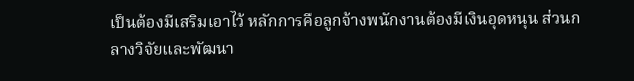เป็นต้องมีเสริมเอาไว้ หลักการคือลูกจ้างพนักงานต้องมีเงินอุดหนุน ส่วนกลางวิจัยและพัฒนา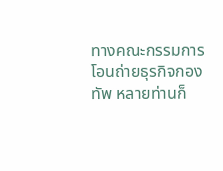ทางคณะกรรมการ โอนถ่ายธุรกิจกองทัพ หลายท่านก็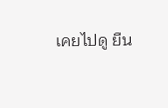เคยไปดู ยืน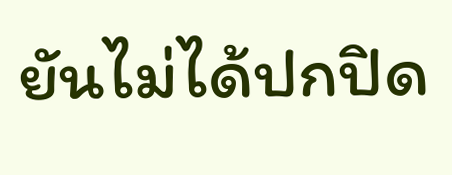ยันไม่ได้ปกปิด